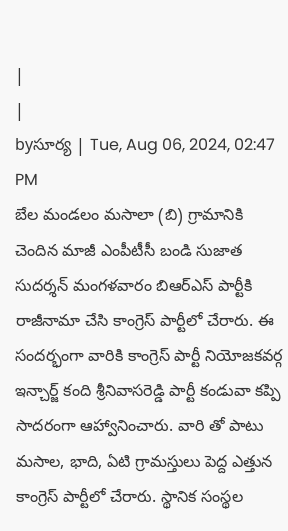|
|
byసూర్య | Tue, Aug 06, 2024, 02:47 PM
బేల మండలం మసాలా (బి) గ్రామానికి చెందిన మాజీ ఎంపీటీసీ బండి సుజాత సుదర్శన్ మంగళవారం బిఆర్ఎస్ పార్టీకి రాజీనామా చేసి కాంగ్రెస్ పార్టీలో చేరారు. ఈ సందర్భంగా వారికి కాంగ్రెస్ పార్టీ నియోజకవర్గ ఇన్చార్జ్ కంది శ్రీనివాసరెడ్డి పార్టీ కండువా కప్పి సాదరంగా ఆహ్వానించారు. వారి తో పాటు మసాల, భాది, ఏటి గ్రామస్తులు పెద్ద ఎత్తున కాంగ్రెస్ పార్టీలో చేరారు. స్థానిక సంస్థల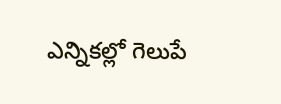ఎన్నికల్లో గెలుపే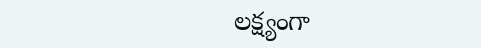లక్ష్యంగా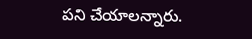పని చేయాలన్నారు.